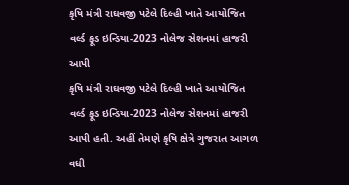કૃષિ મંત્રી રાઘવજી પટેલે દિલ્હી ખાતે આયોજિત વર્લ્ડ ફૂડ ઇન્ડિયા-2023 નોલેજ સેશનમાં હાજરી આપી
કૃષિ મંત્રી રાઘવજી પટેલે દિલ્હી ખાતે આયોજિત વર્લ્ડ ફૂડ ઇન્ડિયા-2023 નોલેજ સેશનમાં હાજરી આપી હતી. અહીં તેમણે કૃષિ ક્ષેત્રે ગુજરાત આગળ વધી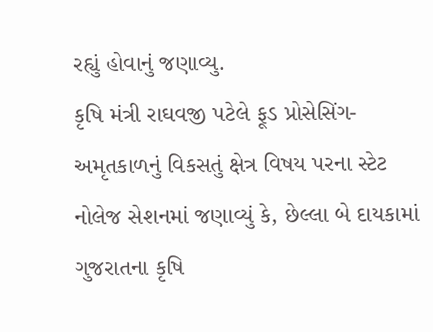રહ્યું હોવાનું જણાવ્યુ.
કૃષિ મંત્રી રાઘવજી પટેલે ફૂડ પ્રોસેસિંગ-અમૃતકાળનું વિકસતું ક્ષેત્ર વિષય પરના સ્ટેટ નોલેજ સેશનમાં જણાવ્યું કે, છેલ્લા બે દાયકામાં ગુજરાતના કૃષિ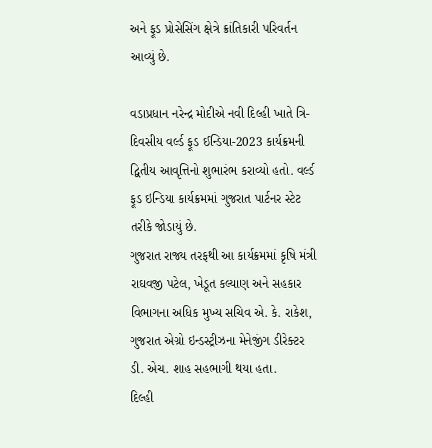અને ફૂડ પ્રોસેસિંગ ક્ષેત્રે ક્રાંતિકારી પરિવર્તન આવ્યું છે.

વડાપ્રધાન નરેન્દ્ર મોદીએ નવી દિલ્હી ખાતે ત્રિ-દિવસીય વર્લ્ડ ફૂડ ઈન્ડિયા-2023 કાર્યક્રમની દ્વિતીય આવૃત્તિનો શુભારંભ કરાવ્યો હતો. વર્લ્ડ ફૂડ ઇન્ડિયા કાર્યક્રમમાં ગુજરાત પાર્ટનર સ્ટેટ તરીકે જોડાયું છે.
ગુજરાત રાજ્ય તરફથી આ કાર્યક્રમમાં કૃષિ મંત્રી રાઘવજી પટેલ, ખેડૂત કલ્યાણ અને સહકાર વિભાગના અધિક મુખ્ય સચિવ એ. કે. રાકેશ, ગુજરાત એગ્રો ઇન્ડસ્ટ્રીઝના મેનેજીંગ ડીરેક્ટર ડી. એચ. શાહ સહભાગી થયા હતા.
દિલ્હી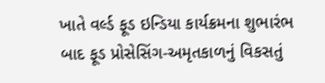ખાતે વર્લ્ડ ફૂડ ઇન્ડિયા કાર્યક્રમના શુભારંભ બાદ ફૂડ પ્રોસેસિંગ-અમૃતકાળનું વિકસતું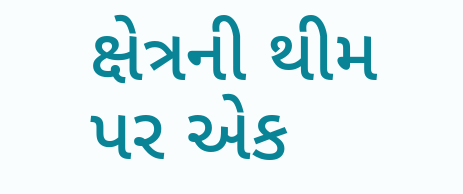ક્ષેત્રની થીમ પર એક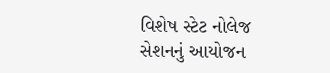વિશેષ સ્ટેટ નોલેજ સેશનનું આયોજન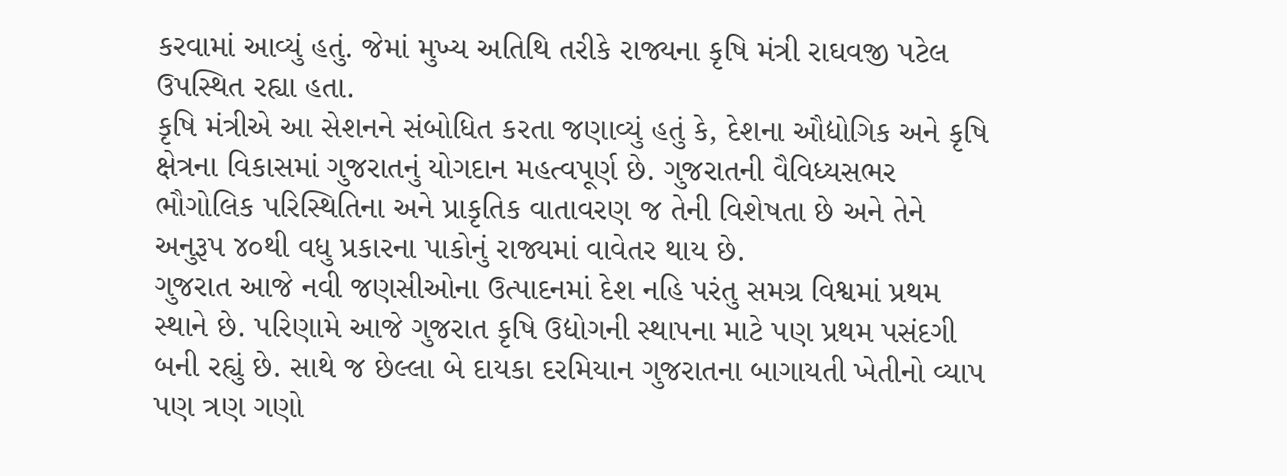કરવામાં આવ્યું હતું. જેમાં મુખ્ય અતિથિ તરીકે રાજ્યના કૃષિ મંત્રી રાઘવજી પટેલ ઉપસ્થિત રહ્યા હતા.
કૃષિ મંત્રીએ આ સેશનને સંબોધિત કરતા જણાવ્યું હતું કે, દેશના ઔદ્યોગિક અને કૃષિ ક્ષેત્રના વિકાસમાં ગુજરાતનું યોગદાન મહત્વપૂર્ણ છે. ગુજરાતની વૈવિધ્યસભર ભૌગોલિક પરિસ્થિતિના અને પ્રાકૃતિક વાતાવરણ જ તેની વિશેષતા છે અને તેને અનુરૂપ ૪૦થી વધુ પ્રકારના પાકોનું રાજ્યમાં વાવેતર થાય છે.
ગુજરાત આજે નવી જણસીઓના ઉત્પાદનમાં દેશ નહિ પરંતુ સમગ્ર વિશ્વમાં પ્રથમ સ્થાને છે. પરિણામે આજે ગુજરાત કૃષિ ઉદ્યોગની સ્થાપના માટે પણ પ્રથમ પસંદગી બની રહ્યું છે. સાથે જ છેલ્લા બે દાયકા દરમિયાન ગુજરાતના બાગાયતી ખેતીનો વ્યાપ પણ ત્રણ ગણો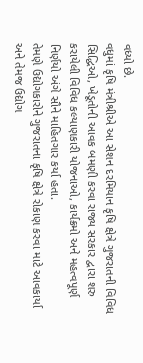વધ્યો છે.
વધુમાં કૃષિ મંત્રીશ્રીએ આ સેશન દરમિયાન કૃષિ ક્ષેત્રે ગુજરાતની વિવિધ સિદ્ધિઓ, ખેડૂતોની આવક બમણી કરવા રાજ્ય સરકાર દ્વારા શરુ કરાયેલી વિવિધ કલ્યાણકારી યોજનાઓ, કાર્યક્રમો અને મહત્વપૂર્ણ નિર્ણયો અંગે સૌને માહિતગાર કર્યા હતા.
તેમણે ઉદ્યોગકારોને ગુજરાતના કૃષિ ક્ષેત્રે રોકાણ કરવા માટે આવકાર્યા અને તેમજ ઉદ્યોગ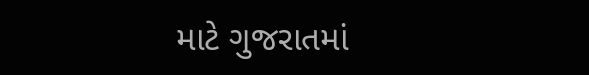માટે ગુજરાતમાં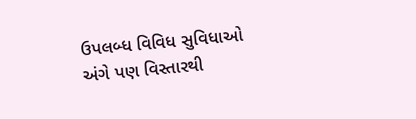ઉપલબ્ધ વિવિધ સુવિધાઓ અંગે પણ વિસ્તારથી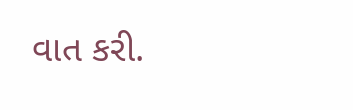વાત કરી.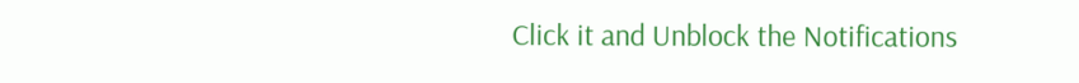Click it and Unblock the Notifications